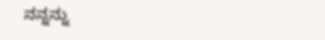ನನ್ನನ್ನು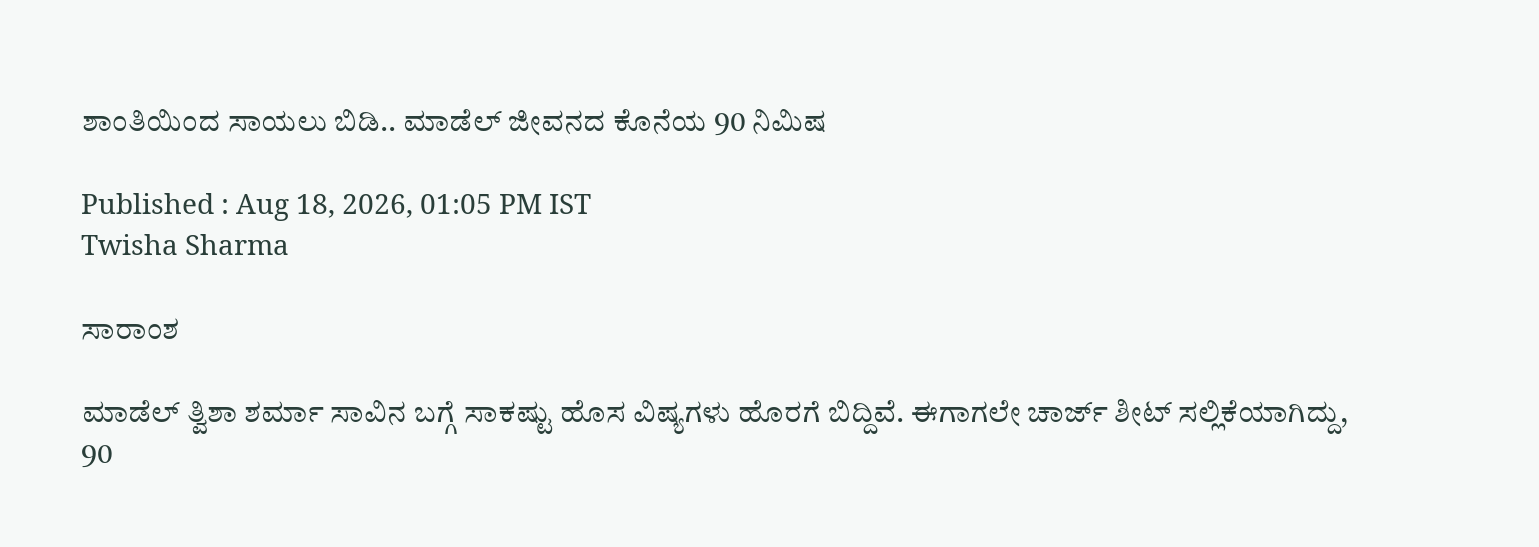ಶಾಂತಿಯಿಂದ ಸಾಯಲು ಬಿಡಿ.. ಮಾಡೆಲ್‌ ಜೀವನದ ಕೊನೆಯ 90 ನಿಮಿಷ

Published : Aug 18, 2026, 01:05 PM IST
Twisha Sharma

ಸಾರಾಂಶ

ಮಾಡೆಲ್‌ ತ್ವಿಶಾ ಶರ್ಮಾ ಸಾವಿನ ಬಗ್ಗೆ ಸಾಕಷ್ಟು ಹೊಸ ವಿಷ್ಯಗಳು ಹೊರಗೆ ಬಿದ್ದಿವೆ. ಈಗಾಗಲೇ ಚಾರ್ಜ್‌ ಶೀಟ್‌ ಸಲ್ಲಿಕೆಯಾಗಿದ್ದು, 90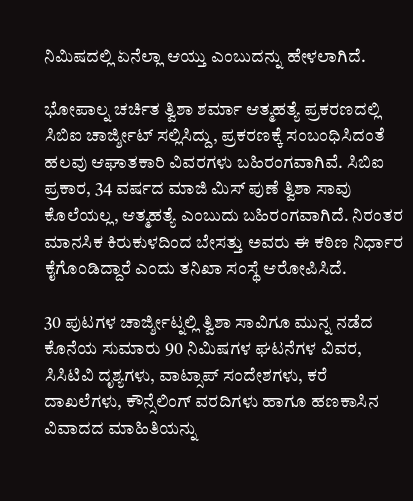ನಿಮಿಷದಲ್ಲಿ ಏನೆಲ್ಲಾ ಆಯ್ತು ಎಂಬುದನ್ನು ಹೇಳಲಾಗಿದೆ.

ಭೋಪಾಲ್ನ ಚರ್ಚಿತ ತ್ವಿಶಾ ಶರ್ಮಾ ಆತ್ಮಹತ್ಯೆ ಪ್ರಕರಣದಲ್ಲಿ ಸಿಬಿಐ ಚಾರ್ಜ್ಶೀಟ್ ಸಲ್ಲಿಸಿದ್ದು, ಪ್ರಕರಣಕ್ಕೆ ಸಂಬಂಧಿಸಿದಂತೆ ಹಲವು ಆಘಾತಕಾರಿ ವಿವರಗಳು ಬಹಿರಂಗವಾಗಿವೆ. ಸಿಬಿಐ ಪ್ರಕಾರ, 34 ವರ್ಷದ ಮಾಜಿ ಮಿಸ್ ಪುಣೆ ತ್ವಿಶಾ ಸಾವು ಕೊಲೆಯಲ್ಲ, ಆತ್ಮಹತ್ಯೆ ಎಂಬುದು ಬಹಿರಂಗವಾಗಿದೆ. ನಿರಂತರ ಮಾನಸಿಕ ಕಿರುಕುಳದಿಂದ ಬೇಸತ್ತು ಅವರು ಈ ಕಠಿಣ ನಿರ್ಧಾರ ಕೈಗೊಂಡಿದ್ದಾರೆ ಎಂದು ತನಿಖಾ ಸಂಸ್ಥೆ ಆರೋಪಿಸಿದೆ.

30 ಪುಟಗಳ ಚಾರ್ಜ್ಶೀಟ್ನಲ್ಲಿ ತ್ವಿಶಾ ಸಾವಿಗೂ ಮುನ್ನ ನಡೆದ ಕೊನೆಯ ಸುಮಾರು 90 ನಿಮಿಷಗಳ ಘಟನೆಗಳ ವಿವರ, ಸಿಸಿಟಿವಿ ದೃಶ್ಯಗಳು, ವಾಟ್ಸಾಪ್ ಸಂದೇಶಗಳು, ಕರೆ ದಾಖಲೆಗಳು, ಕೌನ್ಸೆಲಿಂಗ್ ವರದಿಗಳು ಹಾಗೂ ಹಣಕಾಸಿನ ವಿವಾದದ ಮಾಹಿತಿಯನ್ನು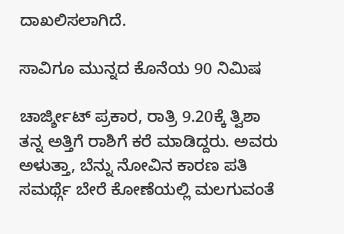ದಾಖಲಿಸಲಾಗಿದೆ.

ಸಾವಿಗೂ ಮುನ್ನದ ಕೊನೆಯ 90 ನಿಮಿಷ

ಚಾರ್ಜ್ಶೀಟ್ ಪ್ರಕಾರ, ರಾತ್ರಿ 9.20ಕ್ಕೆ ತ್ವಿಶಾ ತನ್ನ ಅತ್ತಿಗೆ ರಾಶಿಗೆ ಕರೆ ಮಾಡಿದ್ದರು. ಅವರು ಅಳುತ್ತಾ, ಬೆನ್ನು ನೋವಿನ ಕಾರಣ ಪತಿ ಸಮರ್ಥ್ಗೆ ಬೇರೆ ಕೋಣೆಯಲ್ಲಿ ಮಲಗುವಂತೆ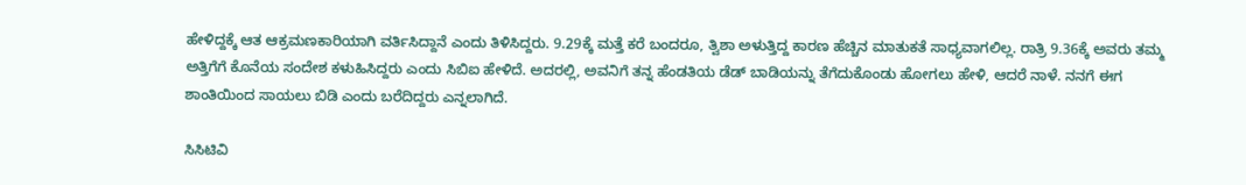ಹೇಳಿದ್ದಕ್ಕೆ ಆತ ಆಕ್ರಮಣಕಾರಿಯಾಗಿ ವರ್ತಿಸಿದ್ದಾನೆ ಎಂದು ತಿಳಿಸಿದ್ದರು. 9.29ಕ್ಕೆ ಮತ್ತೆ ಕರೆ ಬಂದರೂ, ತ್ವಿಶಾ ಅಳುತ್ತಿದ್ದ ಕಾರಣ ಹೆಚ್ಚಿನ ಮಾತುಕತೆ ಸಾಧ್ಯವಾಗಲಿಲ್ಲ. ರಾತ್ರಿ 9.36ಕ್ಕೆ ಅವರು ತಮ್ಮ ಅತ್ತಿಗೆಗೆ ಕೊನೆಯ ಸಂದೇಶ ಕಳುಹಿಸಿದ್ದರು ಎಂದು ಸಿಬಿಐ ಹೇಳಿದೆ. ಅದರಲ್ಲಿ, ಅವನಿಗೆ ತನ್ನ ಹೆಂಡತಿಯ ಡೆಡ್ ಬಾಡಿಯನ್ನು ತೆಗೆದುಕೊಂಡು ಹೋಗಲು ಹೇಳಿ, ಆದರೆ ನಾಳೆ. ನನಗೆ ಈಗ ಶಾಂತಿಯಿಂದ ಸಾಯಲು ಬಿಡಿ ಎಂದು ಬರೆದಿದ್ದರು ಎನ್ನಲಾಗಿದೆ.

ಸಿಸಿಟಿವಿ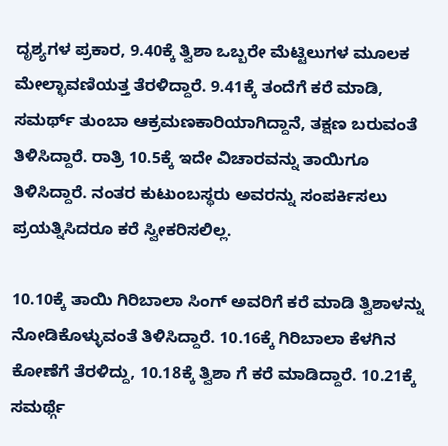ದೃಶ್ಯಗಳ ಪ್ರಕಾರ, 9.40ಕ್ಕೆ ತ್ವಿಶಾ ಒಬ್ಬರೇ ಮೆಟ್ಟಿಲುಗಳ ಮೂಲಕ ಮೇಲ್ಛಾವಣಿಯತ್ತ ತೆರಳಿದ್ದಾರೆ. 9.41ಕ್ಕೆ ತಂದೆಗೆ ಕರೆ ಮಾಡಿ, ಸಮರ್ಥ್ ತುಂಬಾ ಆಕ್ರಮಣಕಾರಿಯಾಗಿದ್ದಾನೆ, ತಕ್ಷಣ ಬರುವಂತೆ ತಿಳಿಸಿದ್ದಾರೆ. ರಾತ್ರಿ 10.5ಕ್ಕೆ ಇದೇ ವಿಚಾರವನ್ನು ತಾಯಿಗೂ ತಿಳಿಸಿದ್ದಾರೆ. ನಂತರ ಕುಟುಂಬಸ್ಥರು ಅವರನ್ನು ಸಂಪರ್ಕಿಸಲು ಪ್ರಯತ್ನಿಸಿದರೂ ಕರೆ ಸ್ವೀಕರಿಸಲಿಲ್ಲ.

10.10ಕ್ಕೆ ತಾಯಿ ಗಿರಿಬಾಲಾ ಸಿಂಗ್ ಅವರಿಗೆ ಕರೆ ಮಾಡಿ ತ್ವಿಶಾಳನ್ನು ನೋಡಿಕೊಳ್ಳುವಂತೆ ತಿಳಿಸಿದ್ದಾರೆ. 10.16ಕ್ಕೆ ಗಿರಿಬಾಲಾ ಕೆಳಗಿನ ಕೋಣೆಗೆ ತೆರಳಿದ್ದು, 10.18ಕ್ಕೆ ತ್ವಿಶಾ ಗೆ ಕರೆ ಮಾಡಿದ್ದಾರೆ. 10.21ಕ್ಕೆ ಸಮರ್ಥ್ಗೆ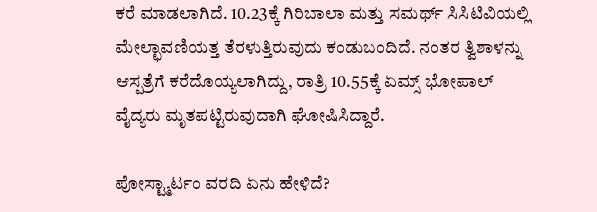ಕರೆ ಮಾಡಲಾಗಿದೆ. 10.23ಕ್ಕೆ ಗಿರಿಬಾಲಾ ಮತ್ತು ಸಮರ್ಥ್ ಸಿಸಿಟಿವಿಯಲ್ಲಿ ಮೇಲ್ಛಾವಣಿಯತ್ತ ತೆರಳುತ್ತಿರುವುದು ಕಂಡುಬಂದಿದೆ. ನಂತರ ತ್ವಿಶಾಳನ್ನು ಆಸ್ಪತ್ರೆಗೆ ಕರೆದೊಯ್ಯಲಾಗಿದ್ದು, ರಾತ್ರಿ 10.55ಕ್ಕೆ ಏಮ್ಸ್ ಭೋಪಾಲ್ ವೈದ್ಯರು ಮೃತಪಟ್ಟಿರುವುದಾಗಿ ಘೋಷಿಸಿದ್ದಾರೆ.

ಪೋಸ್ಟ್ಮಾರ್ಟಂ ವರದಿ ಏನು ಹೇಳಿದೆ?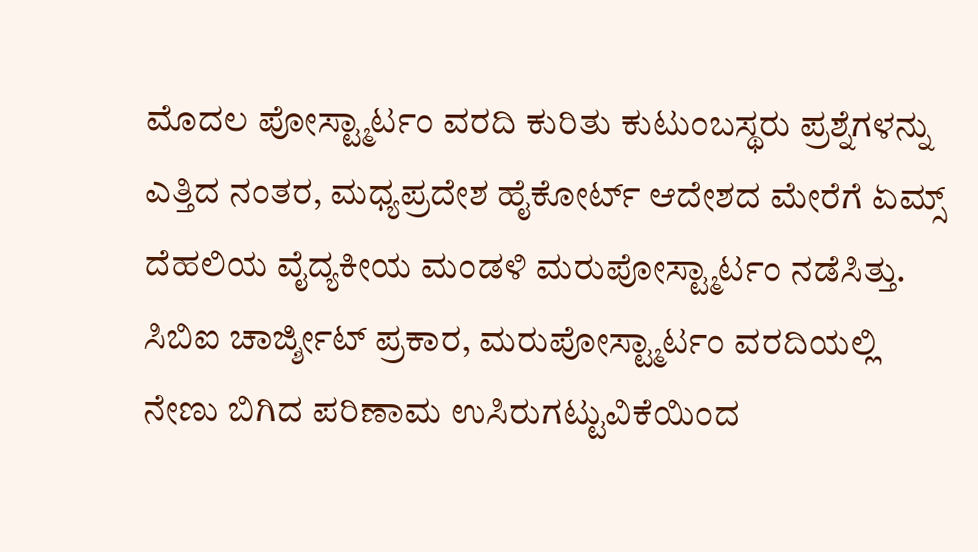ಮೊದಲ ಪೋಸ್ಟ್ಮಾರ್ಟಂ ವರದಿ ಕುರಿತು ಕುಟುಂಬಸ್ಥರು ಪ್ರಶ್ನೆಗಳನ್ನು ಎತ್ತಿದ ನಂತರ, ಮಧ್ಯಪ್ರದೇಶ ಹೈಕೋರ್ಟ್ ಆದೇಶದ ಮೇರೆಗೆ ಏಮ್ಸ್ ದೆಹಲಿಯ ವೈದ್ಯಕೀಯ ಮಂಡಳಿ ಮರುಪೋಸ್ಟ್ಮಾರ್ಟಂ ನಡೆಸಿತ್ತು. ಸಿಬಿಐ ಚಾರ್ಜ್ಶೀಟ್ ಪ್ರಕಾರ, ಮರುಪೋಸ್ಟ್ಮಾರ್ಟಂ ವರದಿಯಲ್ಲಿ ನೇಣು ಬಿಗಿದ ಪರಿಣಾಮ ಉಸಿರುಗಟ್ಟುವಿಕೆಯಿಂದ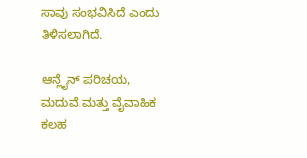ಸಾವು ಸಂಭವಿಸಿದೆ ಎಂದು ತಿಳಿಸಲಾಗಿದೆ.

ಆನ್ಲೈನ್ ಪರಿಚಯ, ಮದುವೆ ಮತ್ತು ವೈವಾಹಿಕ ಕಲಹ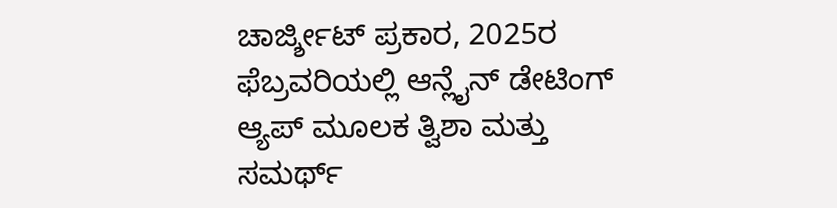ಚಾರ್ಜ್ಶೀಟ್ ಪ್ರಕಾರ, 2025ರ ಫೆಬ್ರವರಿಯಲ್ಲಿ ಆನ್ಲೈನ್ ಡೇಟಿಂಗ್ ಆ್ಯಪ್ ಮೂಲಕ ತ್ವಿಶಾ ಮತ್ತು ಸಮರ್ಥ್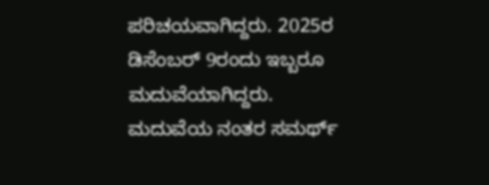ಪರಿಚಯವಾಗಿದ್ದರು. 2025ರ ಡಿಸೆಂಬರ್ 9ರಂದು ಇಬ್ಬರೂ ಮದುವೆಯಾಗಿದ್ದರು. ಮದುವೆಯ ನಂತರ ಸಮರ್ಥ್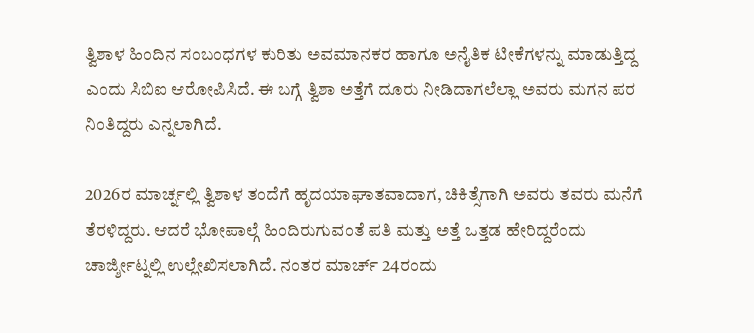ತ್ವಿಶಾಳ ಹಿಂದಿನ ಸಂಬಂಧಗಳ ಕುರಿತು ಅವಮಾನಕರ ಹಾಗೂ ಅನೈತಿಕ ಟೀಕೆಗಳನ್ನು ಮಾಡುತ್ತಿದ್ದ ಎಂದು ಸಿಬಿಐ ಆರೋಪಿಸಿದೆ. ಈ ಬಗ್ಗೆ ತ್ವಿಶಾ ಅತ್ತೆಗೆ ದೂರು ನೀಡಿದಾಗಲೆಲ್ಲಾ ಅವರು ಮಗನ ಪರ ನಿಂತಿದ್ದರು ಎನ್ನಲಾಗಿದೆ.

2026ರ ಮಾರ್ಚ್ನಲ್ಲಿ ತ್ವಿಶಾಳ ತಂದೆಗೆ ಹೃದಯಾಘಾತವಾದಾಗ, ಚಿಕಿತ್ಸೆಗಾಗಿ ಅವರು ತವರು ಮನೆಗೆ ತೆರಳಿದ್ದರು. ಆದರೆ ಭೋಪಾಲ್ಗೆ ಹಿಂದಿರುಗುವಂತೆ ಪತಿ ಮತ್ತು ಅತ್ತೆ ಒತ್ತಡ ಹೇರಿದ್ದರೆಂದು ಚಾರ್ಜ್ಶೀಟ್ನಲ್ಲಿ ಉಲ್ಲೇಖಿಸಲಾಗಿದೆ. ನಂತರ ಮಾರ್ಚ್ 24ರಂದು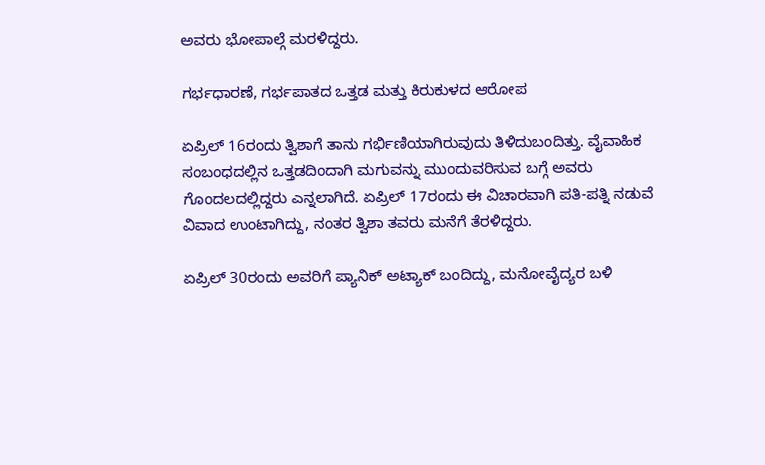ಅವರು ಭೋಪಾಲ್ಗೆ ಮರಳಿದ್ದರು.

ಗರ್ಭಧಾರಣೆ, ಗರ್ಭಪಾತದ ಒತ್ತಡ ಮತ್ತು ಕಿರುಕುಳದ ಆರೋಪ

ಏಪ್ರಿಲ್ 16ರಂದು ತ್ವಿಶಾಗೆ ತಾನು ಗರ್ಭಿಣಿಯಾಗಿರುವುದು ತಿಳಿದುಬಂದಿತ್ತು. ವೈವಾಹಿಕ ಸಂಬಂಧದಲ್ಲಿನ ಒತ್ತಡದಿಂದಾಗಿ ಮಗುವನ್ನು ಮುಂದುವರಿಸುವ ಬಗ್ಗೆ ಅವರು ಗೊಂದಲದಲ್ಲಿದ್ದರು ಎನ್ನಲಾಗಿದೆ. ಏಪ್ರಿಲ್ 17ರಂದು ಈ ವಿಚಾರವಾಗಿ ಪತಿ-ಪತ್ನಿ ನಡುವೆ ವಿವಾದ ಉಂಟಾಗಿದ್ದು, ನಂತರ ತ್ವಿಶಾ ತವರು ಮನೆಗೆ ತೆರಳಿದ್ದರು.

ಏಪ್ರಿಲ್ 30ರಂದು ಅವರಿಗೆ ಪ್ಯಾನಿಕ್ ಅಟ್ಯಾಕ್ ಬಂದಿದ್ದು, ಮನೋವೈದ್ಯರ ಬಳಿ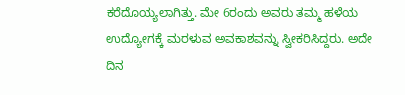ಕರೆದೊಯ್ಯಲಾಗಿತ್ತು. ಮೇ 6ರಂದು ಅವರು ತಮ್ಮ ಹಳೆಯ ಉದ್ಯೋಗಕ್ಕೆ ಮರಳುವ ಅವಕಾಶವನ್ನು ಸ್ವೀಕರಿಸಿದ್ದರು. ಅದೇ ದಿನ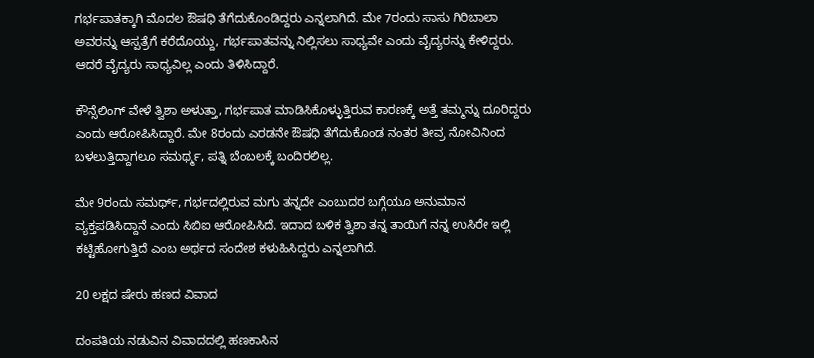ಗರ್ಭಪಾತಕ್ಕಾಗಿ ಮೊದಲ ಔಷಧಿ ತೆಗೆದುಕೊಂಡಿದ್ದರು ಎನ್ನಲಾಗಿದೆ. ಮೇ 7ರಂದು ಸಾಸು ಗಿರಿಬಾಲಾ ಅವರನ್ನು ಆಸ್ಪತ್ರೆಗೆ ಕರೆದೊಯ್ದು, ಗರ್ಭಪಾತವನ್ನು ನಿಲ್ಲಿಸಲು ಸಾಧ್ಯವೇ ಎಂದು ವೈದ್ಯರನ್ನು ಕೇಳಿದ್ದರು. ಆದರೆ ವೈದ್ಯರು ಸಾಧ್ಯವಿಲ್ಲ ಎಂದು ತಿಳಿಸಿದ್ದಾರೆ.

ಕೌನ್ಸೆಲಿಂಗ್ ವೇಳೆ ತ್ವಿಶಾ ಅಳುತ್ತಾ, ಗರ್ಭಪಾತ ಮಾಡಿಸಿಕೊಳ್ಳುತ್ತಿರುವ ಕಾರಣಕ್ಕೆ ಅತ್ತೆ ತಮ್ಮನ್ನು ದೂರಿದ್ದರು ಎಂದು ಆರೋಪಿಸಿದ್ದಾರೆ. ಮೇ 8ರಂದು ಎರಡನೇ ಔಷಧಿ ತೆಗೆದುಕೊಂಡ ನಂತರ ತೀವ್ರ ನೋವಿನಿಂದ ಬಳಲುತ್ತಿದ್ದಾಗಲೂ ಸಮರ್ಥ್ಮ, ಪತ್ನಿ ಬೆಂಬಲಕ್ಕೆ ಬಂದಿರಲಿಲ್ಲ.

ಮೇ 9ರಂದು ಸಮರ್ಥ್, ಗರ್ಭದಲ್ಲಿರುವ ಮಗು ತನ್ನದೇ ಎಂಬುದರ ಬಗ್ಗೆಯೂ ಅನುಮಾನ ವ್ಯಕ್ತಪಡಿಸಿದ್ದಾನೆ ಎಂದು ಸಿಬಿಐ ಆರೋಪಿಸಿದೆ. ಇದಾದ ಬಳಿಕ ತ್ವಿಶಾ ತನ್ನ ತಾಯಿಗೆ ನನ್ನ ಉಸಿರೇ ಇಲ್ಲಿ ಕಟ್ಟಿಹೋಗುತ್ತಿದೆ ಎಂಬ ಅರ್ಥದ ಸಂದೇಶ ಕಳುಹಿಸಿದ್ದರು ಎನ್ನಲಾಗಿದೆ.

20 ಲಕ್ಷದ ಷೇರು ಹಣದ ವಿವಾದ

ದಂಪತಿಯ ನಡುವಿನ ವಿವಾದದಲ್ಲಿ ಹಣಕಾಸಿನ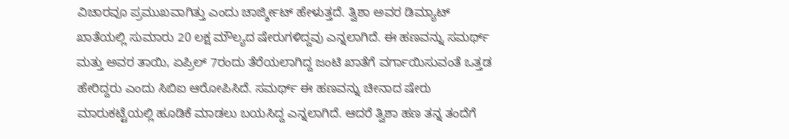ವಿಚಾರವೂ ಪ್ರಮುಖವಾಗಿತ್ತು ಎಂದು ಚಾರ್ಜ್ಶೀಟ್ ಹೇಳುತ್ತದೆ. ತ್ವಿಶಾ ಅವರ ಡಿಮ್ಯಾಟ್ ಖಾತೆಯಲ್ಲಿ ಸುಮಾರು 20 ಲಕ್ಷ ಮೌಲ್ಯದ ಷೇರುಗಳಿದ್ದವು ಎನ್ನಲಾಗಿದೆ. ಈ ಹಣವನ್ನು ಸಮರ್ಥ್ ಮತ್ತು ಅವರ ತಾಯಿ, ಏಪ್ರಿಲ್ 7ರಂದು ತೆರೆಯಲಾಗಿದ್ದ ಜಂಟಿ ಖಾತೆಗೆ ವರ್ಗಾಯಿಸುವಂತೆ ಒತ್ತಡ ಹೇರಿದ್ದರು ಎಂದು ಸಿಬಿಐ ಆರೋಪಿಸಿದೆ. ಸಮರ್ಥ್ ಈ ಹಣವನ್ನು ಚೀನಾದ ಷೇರು ಮಾರುಕಟ್ಟೆಯಲ್ಲಿ ಹೂಡಿಕೆ ಮಾಡಲು ಬಯಸಿದ್ದ ಎನ್ನಲಾಗಿದೆ. ಆದರೆ ತ್ವಿಶಾ ಹಣ ತನ್ನ ತಂದೆಗೆ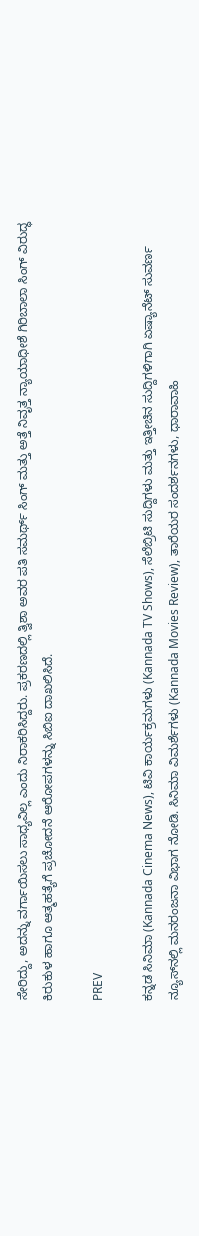ಸೇರಿದ್ದು, ಅದನ್ನು ವರ್ಗಾಯಿಸಲು ಸಾಧ್ಯವಿಲ್ಲ ಎಂದು ನಿರಾಕರಿಸಿದ್ದರು. ಪ್ರಕರಣದಲ್ಲಿ ತ್ವಿಶಾ ಅವರ ಪತಿ ಸಮರ್ಥ್ ಸಿಂಗ್ ಮತ್ತು ಅತ್ತೆ ನಿವೃತ್ತ ನ್ಯಾಯಾಧೀಶೆ ಗಿರಿಬಾಲಾ ಸಿಂಗ್ ವಿರುದ್ಧ ಕಿರುಕುಳ ಹಾಗೂ ಆತ್ಮಹತ್ಯೆಗೆ ಪ್ರಚೋದನೆ ಆರೋಪಗಳನ್ನು ಸಿಬಿಐ ದಾಖಲಿಸಿದೆ.

PREV

ಕನ್ನಡ ಸಿನಿಮಾ (Kannada Cinema News), ಟಿವಿ ಕಾರ್ಯಕ್ರಮಗಳು (Kannada TV Shows), ಸೆಲೆಬ್ರಿಟಿ ಸುದ್ದಿಗಳು ಮತ್ತು ಇತ್ತೀಚಿನ ಸುದ್ದಿಗಳಿಗಾಗಿ ಏಷ್ಯಾನೆಟ್ ಸುವರ್ಣ ನ್ಯೂಸ್‌ನಲ್ಲಿ ಮನರಂಜನಾ ವಿಭಾಗ ನೋಡಿ. ಸಿನಿಮಾ ವಿಮರ್ಶೆಗಳು (Kannada Movies Review), ತಾರೆಯರ ಸಂದರ್ಶನಗಳು, ಧಾರಾವಾಹಿ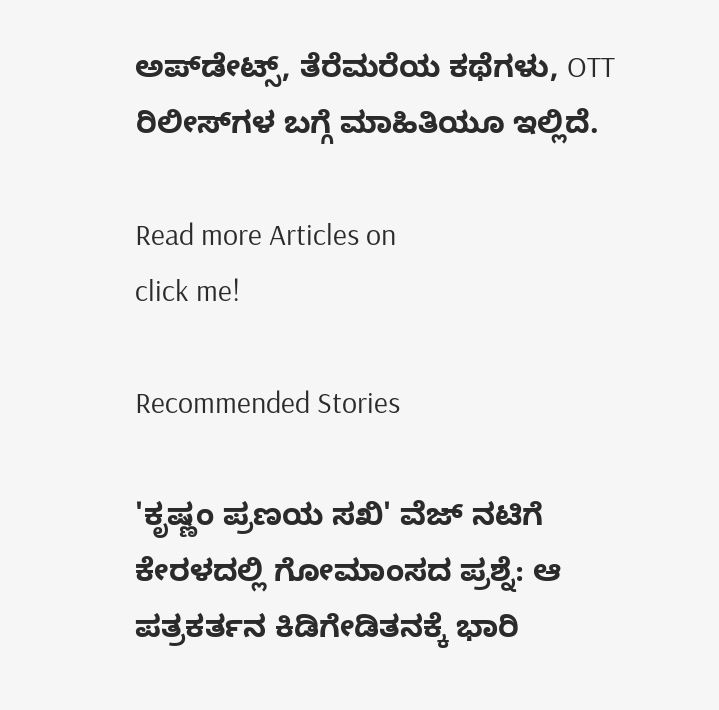ಅಪ್‌ಡೇಟ್ಸ್‌, ತೆರೆಮರೆಯ ಕಥೆಗಳು, OTT ರಿಲೀಸ್‌ಗಳ ಬಗ್ಗೆ ಮಾಹಿತಿಯೂ ಇಲ್ಲಿದೆ.

Read more Articles on
click me!

Recommended Stories

'ಕೃಷ್ಣಂ ಪ್ರಣಯ ಸಖಿ' ವೆಜ್ ನಟಿಗೆ ಕೇರಳದಲ್ಲಿ ಗೋಮಾಂಸದ ಪ್ರಶ್ನೆ: ಆ ಪತ್ರಕರ್ತನ ಕಿಡಿಗೇಡಿತನಕ್ಕೆ ಭಾರಿ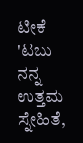ಟೀಕೆ
'ಟಬು ನನ್ನ ಉತ್ತಮ ಸ್ನೇಹಿತೆ,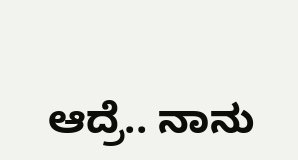ಆದ್ರೆ.. ನಾನು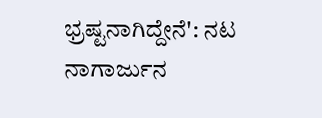ಭ್ರಷ್ಟನಾಗಿದ್ದೇನೆ': ನಟ ನಾಗಾರ್ಜುನ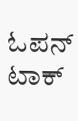ಓಪನ್ ಟಾಕ್